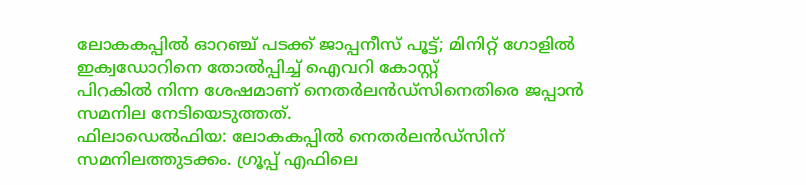ലോകകപ്പിൽ ഓറഞ്ച് പടക്ക് ജാപ്പനീസ് പൂട്ട്; മിനിറ്റ് ഗോളിൽ ഇക്വഡോറിനെ തോൽപ്പിച്ച് ഐവറി കോസ്റ്റ്
പിറകിൽ നിന്ന ശേഷമാണ് നെതർലൻഡ്സിനെതിരെ ജപ്പാൻ സമനില നേടിയെടുത്തത്.
ഫിലാഡെൽഫിയ: ലോകകപ്പിൽ നെതർലൻഡ്സിന് സമനിലത്തുടക്കം. ഗ്രൂപ്പ് എഫിലെ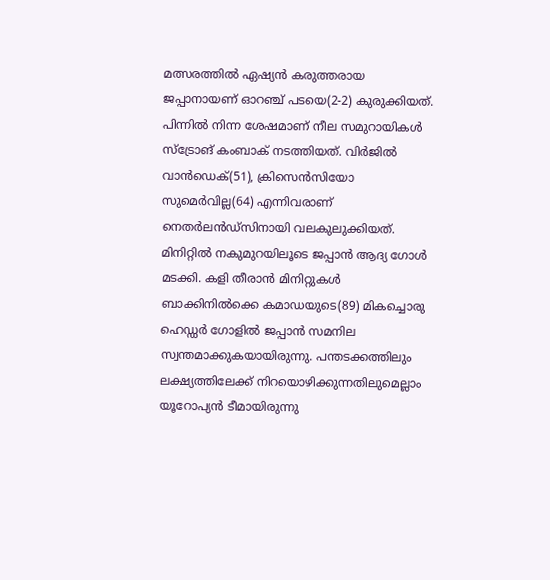മത്സരത്തിൽ ഏഷ്യൻ കരുത്തരായ ജപ്പാനായണ് ഓറഞ്ച് പടയെ(2-2) കുരുക്കിയത്. പിന്നിൽ നിന്ന ശേഷമാണ് നീല സമുറായികൾ സ്ട്രോങ് കംബാക് നടത്തിയത്. വിർജിൽ വാൻഡെക്(51), ക്രിസെൻസിയോ സുമെർവില്ല(64) എന്നിവരാണ് നെതർലൻഡ്സിനായി വലകുലുക്കിയത്. മിനിറ്റിൽ നകുമുറയിലൂടെ ജപ്പാൻ ആദ്യ ഗോൾ മടക്കി. കളി തീരാൻ മിനിറ്റുകൾ ബാക്കിനിൽക്കെ കമാഡയുടെ(89) മികച്ചൊരു ഹെഡ്ഡർ ഗോളിൽ ജപ്പാൻ സമനില സ്വന്തമാക്കുകയായിരുന്നു. പന്തടക്കത്തിലും ലക്ഷ്യത്തിലേക്ക് നിറയൊഴിക്കുന്നതിലുമെല്ലാം യൂറോപ്യൻ ടീമായിരുന്നു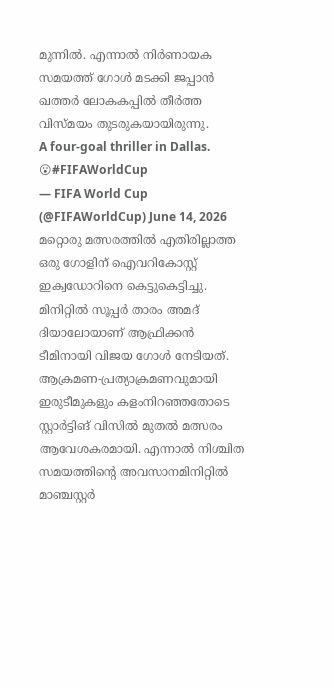മുന്നിൽ. എന്നാൽ നിർണായക സമയത്ത് ഗോൾ മടക്കി ജപ്പാൻ ഖത്തർ ലോകകപ്പിൽ തീർത്ത വിസ്മയം തുടരുകയായിരുന്നു.
A four-goal thriller in Dallas. 😮#FIFAWorldCup
— FIFA World Cup (@FIFAWorldCup) June 14, 2026
മറ്റൊരു മത്സരത്തിൽ എതിരില്ലാത്ത ഒരു ഗോളിന് ഐവറികോസ്റ്റ് ഇക്വഡോറിനെ കെട്ടുകെട്ടിച്ചു. മിനിറ്റിൽ സൂപ്പർ താരം അമദ് ദിയാലോയാണ് ആഫ്രിക്കൻ ടീമിനായി വിജയ ഗോൾ നേടിയത്. ആക്രമണ-പ്രത്യാക്രമണവുമായി ഇരുടീമുകളും കളംനിറഞ്ഞതോടെ സ്റ്റാർട്ടിങ് വിസിൽ മുതൽ മത്സരം ആവേശകരമായി. എന്നാൽ നിശ്ചിത സമയത്തിന്റെ അവസാനമിനിറ്റിൽ മാഞ്ചസ്റ്റർ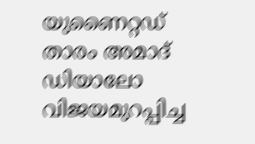യുണൈറ്റഡ് താരം അമാദ് ഡിയാലോ വിജയമുറപ്പിച്ച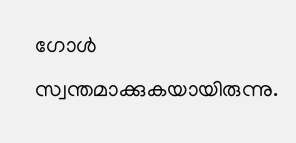ഗോൾ സ്വന്തമാക്കുകയായിരുന്നു.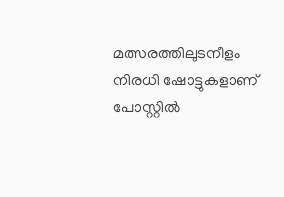മത്സരത്തിലുടനീളം നിരധി ഷോട്ടുകളാണ് പോസ്റ്റിൽ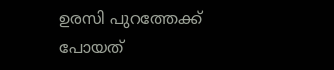ഉരസി പുറത്തേക്ക് പോയത്